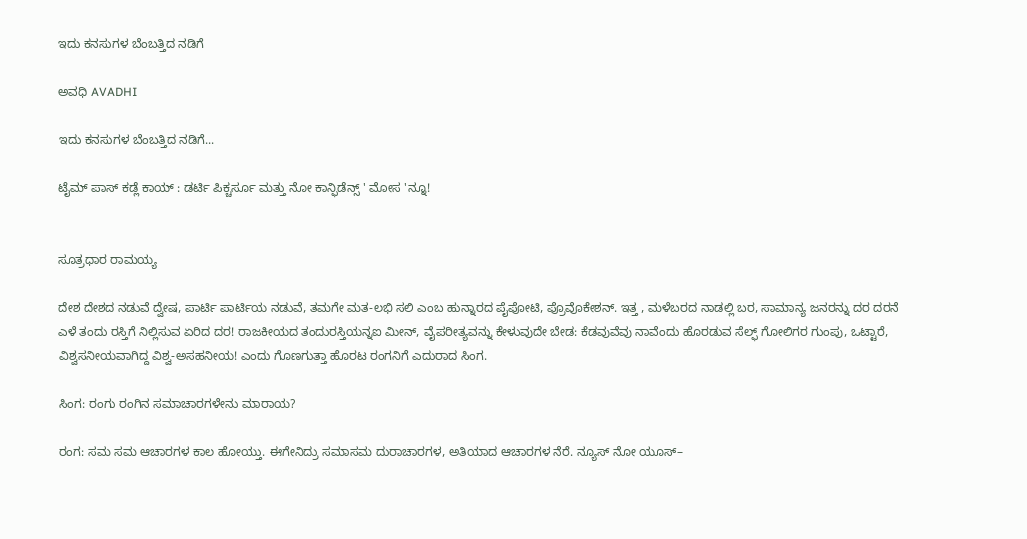ಇದು ಕನಸುಗಳ ಬೆಂಬತ್ತಿದ ನಡಿಗೆ‍

ಅವಧಿ AVADHI

ಇದು ಕನಸುಗಳ ಬೆಂಬತ್ತಿದ ನಡಿಗೆ...

ಟೈಮ್ ಪಾಸ್ ಕಡ್ಲೆ ಕಾಯ್ : ಡರ್ಟಿ ಪಿಕ್ಚರ್ಸೂ ಮತ್ತು ನೋ ಕಾನ್ಫಿಡೆನ್ಸ್ ' ಮೋಸ 'ನ್ನೂ!


ಸೂತ್ರಧಾರ ರಾಮಯ್ಯ

ದೇಶ ದೇಶದ ನಡುವೆ ದ್ವೇಷ, ಪಾರ್ಟಿ ಪಾರ್ಟಿಯ ನಡುವೆ, ತಮಗೇ ಮತ-ಲಭಿ ಸಲಿ ಎಂಬ ಹುನ್ನಾರದ ಪೈಪೋಟಿ, ಪ್ರೊವೊಕೇಶನ್. ಇತ್ತ , ಮಳೆಬರದ ನಾಡಲ್ಲಿ ಬರ, ಸಾಮಾನ್ಯ ಜನರನ್ನು ದರ ದರನೆ ಎಳೆ ತಂದು ರಸ್ತಿಗೆ ನಿಲ್ಲಿಸುವ ಏರಿದ ದರ! ರಾಜಕೀಯದ ತಂದುರಸ್ತಿಯನ್ನಐ ಮೀನ್, ವೈಪರೀತ್ಯವನ್ನು ಕೇಳುವುದೇ ಬೇಡ: ಕೆಡವುವೆವು ನಾವೆಂದು ಹೊರಡುವ ಸೆಲ್ಫ್ ಗೋಲಿಗರ ಗುಂಪು, ಒಟ್ಟಾರೆ, ವಿಶ್ವಸನೀಯವಾಗಿದ್ದ ವಿಶ್ವ-ಅಸಹನೀಯ! ಎಂದು ಗೊಣಗುತ್ತಾ ಹೊರಟ ರಂಗನಿಗೆ ಎದುರಾದ ಸಿಂಗ.

ಸಿಂಗ: ರಂಗು ರಂಗಿನ ಸಮಾಚಾರಗಳೇನು ಮಾರಾಯ?

ರಂಗ: ಸಮ ಸಮ ಆಚಾರಗಳ ಕಾಲ ಹೋಯ್ತು. ಈಗೇನಿದ್ರು ಸಮಾಸಮ ದುರಾಚಾರಗಳ, ಅತಿಯಾದ ಆಚಾರಗಳ ನೆರೆ. ನ್ಯೂಸ್ ನೋ ಯೂಸ್–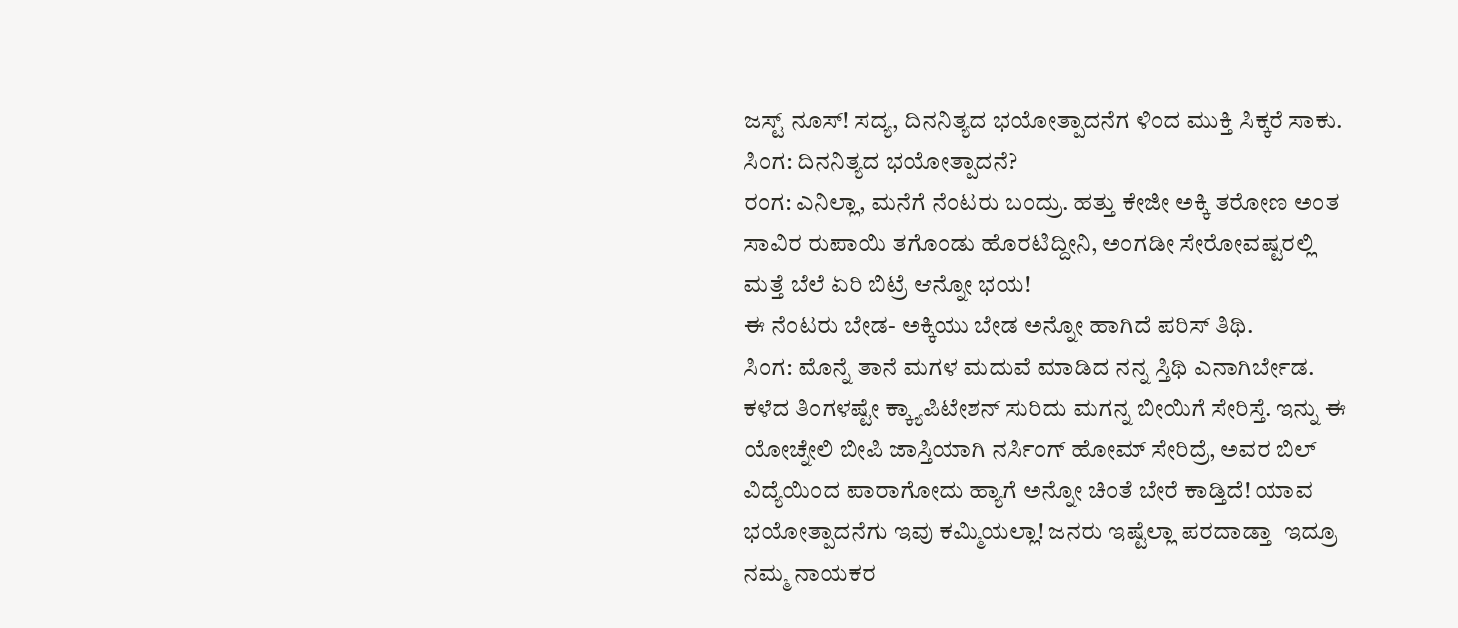ಜಸ್ಟ್ ನೂಸ್! ಸದ್ಯ, ದಿನನಿತ್ಯದ ಭಯೋತ್ಪಾದನೆಗ ಳಿಂದ ಮುಕ್ತಿ ಸಿಕ್ಕರೆ ಸಾಕು.
ಸಿಂಗ: ದಿನನಿತ್ಯದ ಭಯೋತ್ಪಾದನೆ?
ರಂಗ: ಎನಿಲ್ಲಾ, ಮನೆಗೆ ನೆಂಟರು ಬಂದ್ರು. ಹತ್ತು ಕೇಜೀ ಅಕ್ಕಿ ತರೋಣ ಅಂತ ಸಾವಿರ ರುಪಾಯಿ ತಗೊಂಡು ಹೊರಟಿದ್ದೀನಿ, ಅಂಗಡೀ ಸೇರೋವಷ್ಟರಲ್ಲಿ ಮತ್ತೆ ಬೆಲೆ ಏರಿ ಬಿಟ್ರೆ ಆನ್ನೋ ಭಯ!
ಈ ನೆಂಟರು ಬೇಡ- ಅಕ್ಕಿಯು ಬೇಡ ಅನ್ನೋ ಹಾಗಿದೆ ಪರಿಸ್ ತಿಥಿ.
ಸಿಂಗ: ಮೊನ್ನೆ ತಾನೆ ಮಗಳ ಮದುವೆ ಮಾಡಿದ ನನ್ನ ಸ್ತಿಥಿ ಎನಾಗಿರ್ಬೇಡ. ಕಳೆದ ತಿಂಗಳಷ್ಟೇ ಕ್ಕ್ಯಾಪಿಟೇಶನ್ ಸುರಿದು ಮಗನ್ನ ಬೀಯಿಗೆ ಸೇರಿಸ್ತೆ. ಇನ್ನು ಈ ಯೋಚ್ನೇಲಿ ಬೀಪಿ ಜಾಸ್ತಿಯಾಗಿ ನರ್ಸಿಂಗ್ ಹೋಮ್ ಸೇರಿದ್ರೆ, ಅವರ ಬಿಲ್ ವಿದ್ಯೆಯಿಂದ ಪಾರಾಗೋದು ಹ್ಯಾಗೆ ಅನ್ನೋ ಚಿಂತೆ ಬೇರೆ ಕಾಡ್ತಿದೆ! ಯಾವ ಭಯೋತ್ಪಾದನೆಗು ಇವು ಕಮ್ಮಿಯಲ್ಲಾ! ಜನರು ಇಷ್ಟೆಲ್ಲಾ ಪರದಾಡ್ತಾ  ಇದ್ರೂ ನಮ್ಮ ನಾಯಕರ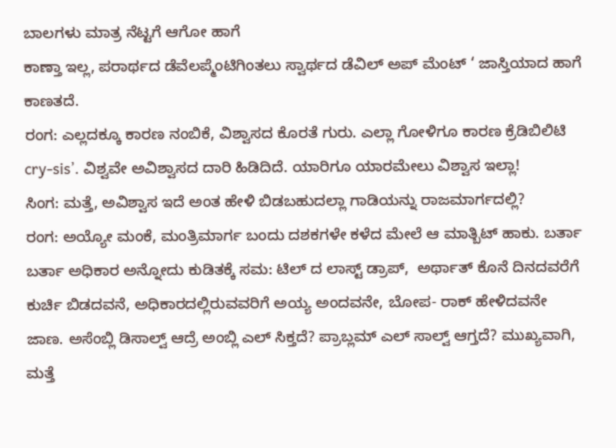ಬಾಲಗಳು ಮಾತ್ರ ನೆಟ್ಟಗೆ ಆಗೋ ಹಾಗೆ
ಕಾಣ್ತಾ ಇಲ್ಲ, ಪರಾರ್ಥದ ಡೆವೆಲಪ್ಮೆಂಟಿಗಿಂತಲು ಸ್ವಾರ್ಥದ ಡೆವಿಲ್ ಅಪ್ ಮೆಂಟ್ ‘ ಜಾಸ್ತಿಯಾದ ಹಾಗೆ ಕಾಣತದೆ.
ರಂಗ: ಎಲ್ಲದಕ್ಕೂ ಕಾರಣ ನಂಬಿಕೆ, ವಿಶ್ವಾಸದ ಕೊರತೆ ಗುರು. ಎಲ್ಲಾ ಗೋಳಿಗೂ ಕಾರಣ ಕ್ರೆಡಿಬಿಲಿಟಿ cry-sis’. ವಿಶ್ವವೇ ಅವಿಶ್ವಾಸದ ದಾರಿ ಹಿಡಿದಿದೆ. ಯಾರಿಗೂ ಯಾರಮೇಲು ವಿಶ್ವಾಸ ಇಲ್ಲಾ!
ಸಿಂಗ: ಮತ್ತೆ, ಅವಿಶ್ವಾಸ ಇದೆ ಅಂತ ಹೇಳಿ ಬಿಡಬಹುದಲ್ಲಾ ಗಾಡಿಯನ್ನು ರಾಜಮಾರ್ಗದಲ್ಲಿ?
ರಂಗ: ಅಯ್ಯೋ ಮಂಕೆ, ಮಂತ್ರಿಮಾರ್ಗ ಬಂದು ದಶಕಗಳೇ ಕಳೆದ ಮೇಲೆ ಆ ಮಾತ್ಬಿಟ್ ಹಾಕು. ಬರ್ತಾ ಬರ್ತಾ ಅಧಿಕಾರ ಅನ್ನೋದು ಕುಡಿತಕ್ಕೆ ಸಮ: ಟಿಲ್ ದ ಲಾಸ್ಟ್ ಡ್ರಾಪ್,  ಅರ್ಥಾತ್ ಕೊನೆ ದಿನದವರೆಗೆ ಕುರ್ಚಿ ಬಿಡದವನೆ, ಅಧಿಕಾರದಲ್ಲಿರುವವರಿಗೆ ಅಯ್ಯ ಅಂದವನೇ, ಬೋಪ- ರಾಕ್ ಹೇಳಿದವನೇ ಜಾಣ. ಅಸೆಂಬ್ಲಿ ಡಿಸಾಲ್ವ್ ಆದ್ರೆ ಅಂಬ್ಲಿ ಎಲ್ ಸಿಕ್ತದೆ? ಪ್ರಾಬ್ಲಮ್ ಎಲ್ ಸಾಲ್ವ್ ಆಗ್ತದೆ? ಮುಖ್ಯವಾಗಿ, ಮತ್ತೆ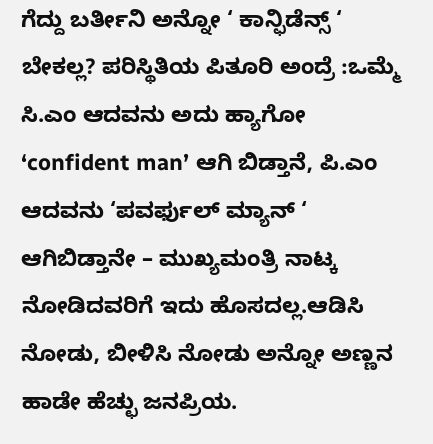ಗೆದ್ದು ಬರ್ತೀನಿ ಅನ್ನೋ ‘ ಕಾನ್ಫಿಡೆನ್ಸ್ ‘ ಬೇಕಲ್ಲ? ಪರಿಸ್ಥಿತಿಯ ಪಿತೂರಿ ಅಂದ್ರೆ :ಒಮ್ಮೆ ಸಿ.ಎಂ ಆದವನು ಅದು ಹ್ಯಾಗೋ ‘confident man’ ಆಗಿ ಬಿಡ್ತಾನೆ, ಪಿ.ಎಂ ಆದವನು ‘ಪವರ್ಫುಲ್ ಮ್ಯಾನ್ ‘ ಆಗಿಬಿಡ್ತಾನೇ – ಮುಖ್ಯಮಂತ್ರಿ ನಾಟ್ಕ ನೋಡಿದವರಿಗೆ ಇದು ಹೊಸದಲ್ಲ.ಆಡಿಸಿ ನೋಡು, ಬೀಳಿಸಿ ನೋಡು ಅನ್ನೋ ಅಣ್ಣನ ಹಾಡೇ ಹೆಚ್ಛು ಜನಪ್ರಿಯ.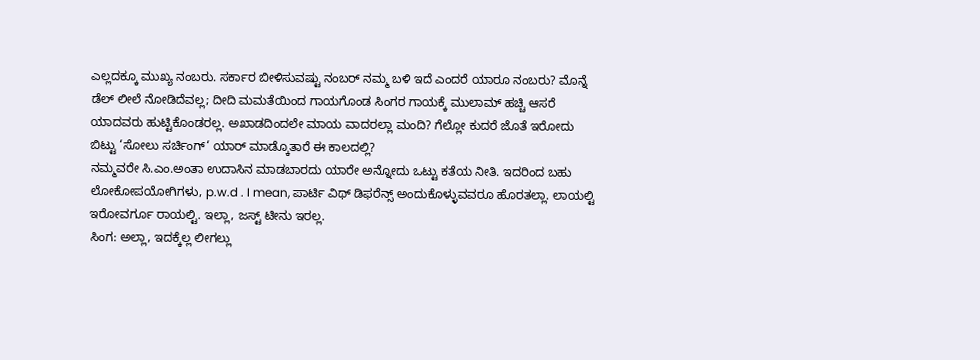ಎಲ್ಲದಕ್ಕೂ ಮುಖ್ಯ ನಂಬರು. ಸರ್ಕಾರ ಬೀಳಿಸುವಷ್ಟು ನಂಬರ್ ನಮ್ಮ ಬಳಿ ಇದೆ ಎಂದರೆ ಯಾರೂ ನಂಬರು? ಮೊನ್ನೆ ಡೆಲ್ ಲೀಲೆ ನೋಡಿದೆವಲ್ಲ; ದೀದಿ ಮಮತೆಯಿಂದ ಗಾಯಗೊಂಡ ಸಿಂಗರ ಗಾಯಕ್ಕೆ ಮುಲಾಮ್ ಹಚ್ಚಿ ಆಸರೆ ಯಾದವರು ಹುಟ್ಟಿಕೊಂಡರಲ್ಲ. ಅಖಾಡದಿಂದಲೇ ಮಾಯ ವಾದರಲ್ಲಾ ಮಂದಿ? ಗೆಲ್ಲೋ ಕುದರೆ ಜೊತೆ ಇರೋದು ಬಿಟ್ಟು ‘ಸೋಲು ಸರ್ಚಿಂಗ್‘ ಯಾರ್ ಮಾಡ್ಕೊತಾರೆ ಈ ಕಾಲದಲ್ಲಿ?
ನಮ್ಮವರೇ ಸಿ.ಎಂ.ಅಂತಾ ಉದಾಸಿನ ಮಾಡಬಾರದು ಯಾರೇ ಅನ್ನೋದು ಒಟ್ಟು ಕತೆಯ ನೀತಿ. ಇದರಿಂದ ಬಹು ಲೋಕೋಪಯೋಗಿಗಳು, p.w.d . I mean, ಪಾರ್ಟಿ ವಿಥ್ ಡಿಫರೆನ್ಸ್ ಅಂದುಕೊಳ್ಳುವವರೂ ಹೊರತಲ್ಲಾ. ಲಾಯಲ್ಟಿ ಇರೋವರ್ಗೂ ರಾಯಲ್ಟಿ. ಇಲ್ಲಾ, ಜಸ್ಟ್ ಟೀನು ಇರಲ್ಲ.
ಸಿಂಗ: ಅಲ್ಲಾ, ಇದಕ್ಕೆಲ್ಲ ಲೀಗಲ್ಲು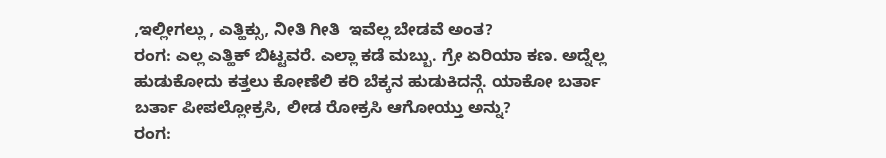,ಇಲ್ಲೀಗಲ್ಲು , ಎತ್ಹಿಕ್ಸು, ನೀತಿ ಗೀತಿ  ಇವೆಲ್ಲ ಬೇಡವೆ ಅಂತ?
ರಂಗ: ಎಲ್ಲ ಎತ್ಹಿಕ್ ಬಿಟ್ಟವರೆ. ಎಲ್ಲಾ ಕಡೆ ಮಬ್ಬು. ಗ್ರೇ ಏರಿಯಾ ಕಣ. ಅದ್ನೆಲ್ಲ ಹುಡುಕೋದು ಕತ್ತಲು ಕೋಣೆಲಿ ಕರಿ ಬೆಕ್ಕನ ಹುಡುಕಿದನ್ಗೆ. ಯಾಕೋ ಬರ್ತಾ ಬರ್ತಾ ಪೀಪಲ್ಲೋಕ್ರಸಿ, ಲೀಡ ರೋಕ್ರಸಿ ಆಗೋಯ್ತು ಅನ್ನು?
ರಂಗ: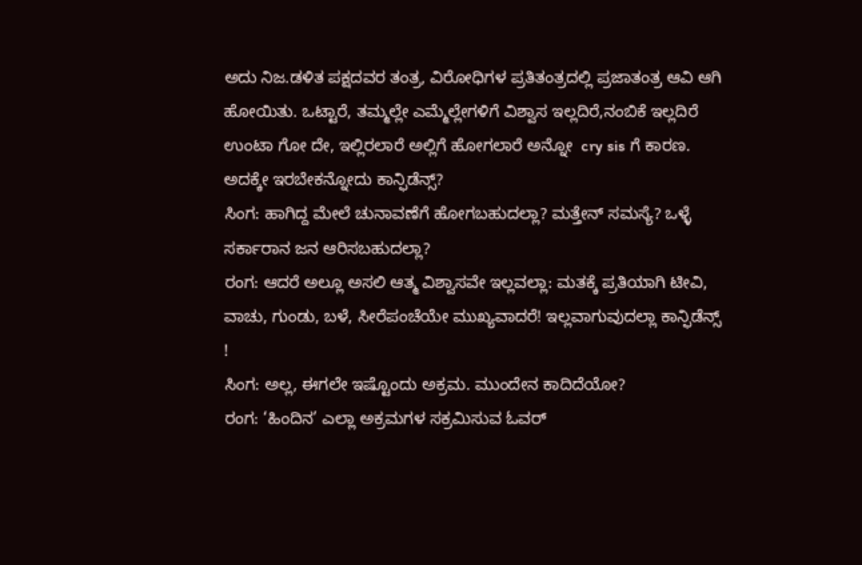ಅದು ನಿಜ.ಡಳಿತ ಪಕ್ಷದವರ ತಂತ್ರ, ವಿರೋಧಿಗಳ ಪ್ರತಿತಂತ್ರದಲ್ಲಿ ಪ್ರಜಾತಂತ್ರ ಆವಿ ಆಗಿ ಹೋಯಿತು. ಒಟ್ಟಾರೆ, ತಮ್ಮಲ್ಲೇ ಎಮ್ಮೆಲ್ಲೇಗಳಿಗೆ ವಿಶ್ವಾಸ ಇಲ್ಲದಿರೆ,ನಂಬಿಕೆ ಇಲ್ಲದಿರೆ ಉಂಟಾ ಗೋ ದೇ, ಇಲ್ಲಿರಲಾರೆ ಅಲ್ಲಿಗೆ ಹೋಗಲಾರೆ ಅನ್ನೋ  cry sis ಗೆ ಕಾರಣ. ಅದಕ್ಕೇ ಇರಬೇಕನ್ನೋದು ಕಾನ್ಫಿಡೆನ್ಸ್?
ಸಿಂಗ: ಹಾಗಿದ್ದ ಮೇಲೆ ಚುನಾವಣೆಗೆ ಹೋಗಬಹುದಲ್ಲಾ? ಮತ್ತೇನ್ ಸಮಸ್ಯೆ? ಒಳ್ಳೆ ಸರ್ಕಾರಾನ ಜನ ಆರಿಸಬಹುದಲ್ಲಾ?
ರಂಗ: ಆದರೆ ಅಲ್ಲೂ ಅಸಲಿ ಆತ್ಮ ವಿಶ್ವಾಸವೇ ಇಲ್ಲವಲ್ಲಾ: ಮತಕ್ಕೆ ಪ್ರತಿಯಾಗಿ ಟೀವಿ, ವಾಚು, ಗುಂಡು, ಬಳೆ, ಸೀರೆಪಂಚೆಯೇ ಮುಖ್ಯವಾದರೆ! ಇಲ್ಲವಾಗುವುದಲ್ಲಾ ಕಾನ್ಫಿಡೆನ್ಸ್ !
ಸಿಂಗ: ಅಲ್ಲ, ಈಗಲೇ ಇಷ್ಟೊಂದು ಅಕ್ರಮ. ಮುಂದೇನ ಕಾದಿದೆಯೋ?
ರಂಗ: ‘ಹಿಂದಿನ’ ಎಲ್ಲಾ ಅಕ್ರಮಗಳ ಸಕ್ರಮಿಸುವ ಓವರ್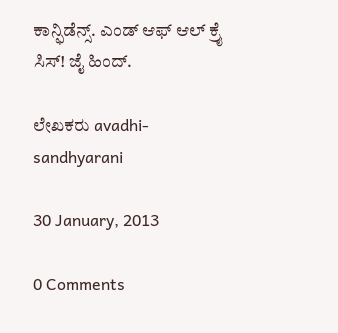ಕಾನ್ಫಿಡೆನ್ಸ್. ಎಂಡ್ ಆಫ್ ಆಲ್ ಕ್ರೈ ಸಿಸ್! ಜೈ ಹಿಂದ್.

ಲೇಖಕರು avadhi-sandhyarani

30 January, 2013

0 Comments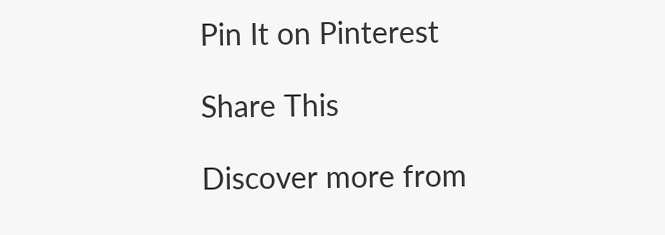Pin It on Pinterest

Share This

Discover more from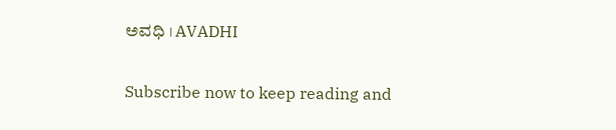ಅವಧಿ । AVADHI

Subscribe now to keep reading and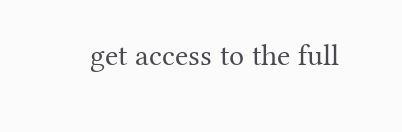get access to the full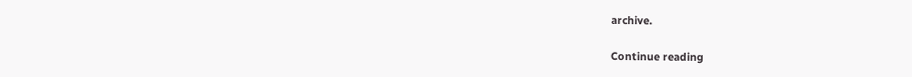archive.

Continue reading